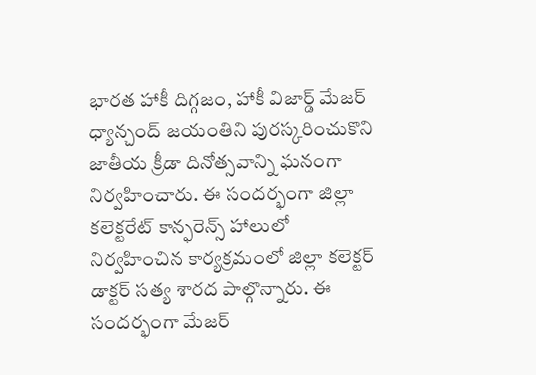భారత హాకీ దిగ్గజం, హాకీ విజార్డ్ మేజర్ ధ్యాన్చంద్ జయంతిని పురస్కరించుకొని జాతీయ క్రీడా దినోత్సవాన్ని ఘనంగా నిర్వహించారు. ఈ సందర్భంగా జిల్లా కలెక్టరేట్ కాన్ఫరెన్స్ హాలులో నిర్వహించిన కార్యక్రమంలో జిల్లా కలెక్టర్ డాక్టర్ సత్య శారద పాల్గొన్నారు. ఈ సందర్భంగా మేజర్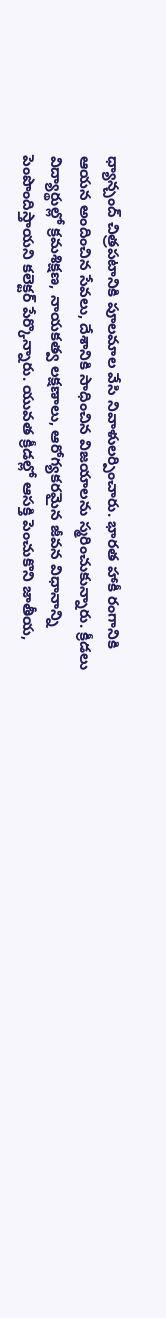ధ్యాన్చంద్ చిత్రపటానికి పూలమాల వేసి నివాళులర్పించారు. భారత హాకీ రంగానికి ఆయన అందించిన సేవలు, దేశానికి సాధించిన విజయాలను స్మరించుకున్నారు. క్రీడలు విద్యార్థుల్లో క్రమశిక్షణ, నాయకత్వ లక్షణాలు, ఆరోగ్యకరమైన జీవన విధానాన్ని పెంపొందిస్తాయని కలెక్టర్ పేర్కొన్నారు. యువత క్రీడల్లో ఆసక్తి పెంచుకొని జాతీయ,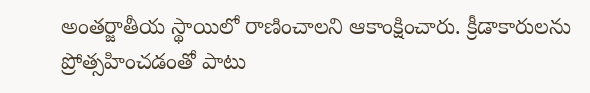అంతర్జాతీయ స్థాయిలో రాణించాలని ఆకాంక్షించారు. క్రీడాకారులను ప్రోత్సహించడంతో పాటు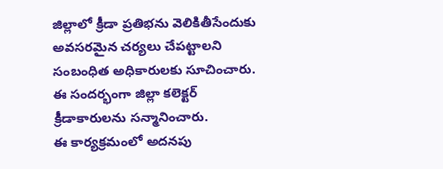జిల్లాలో క్రీడా ప్రతిభను వెలికితీసేందుకు అవసరమైన చర్యలు చేపట్టాలని సంబంధిత అధికారులకు సూచించారు. ఈ సందర్భంగా జిల్లా కలెక్టర్ క్రీడాకారులను సన్మానించారు.
ఈ కార్యక్రమంలో అదనపు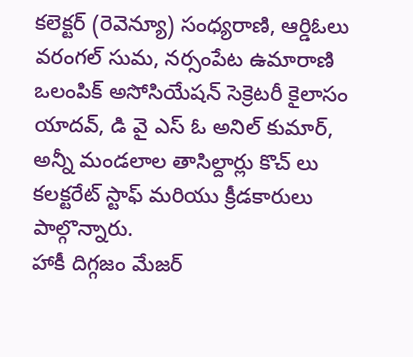కలెక్టర్ (రెవెన్యూ) సంధ్యరాణి, ఆర్డిఓలు వరంగల్ సుమ, నర్సంపేట ఉమారాణి ఒలంపిక్ అసోసియేషన్ సెక్రెటరీ కైలాసం యాదవ్, డి వై ఎస్ ఓ అనిల్ కుమార్, అన్నీ మండలాల తాసిల్దార్లు కొచ్ లు కలక్టరేట్ స్టాఫ్ మరియు క్రీడకారులు పాల్గొన్నారు.
హాకీ దిగ్గజం మేజర్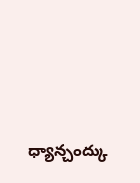ధ్యాన్చంద్కు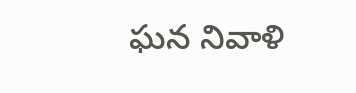ఘన నివాళి